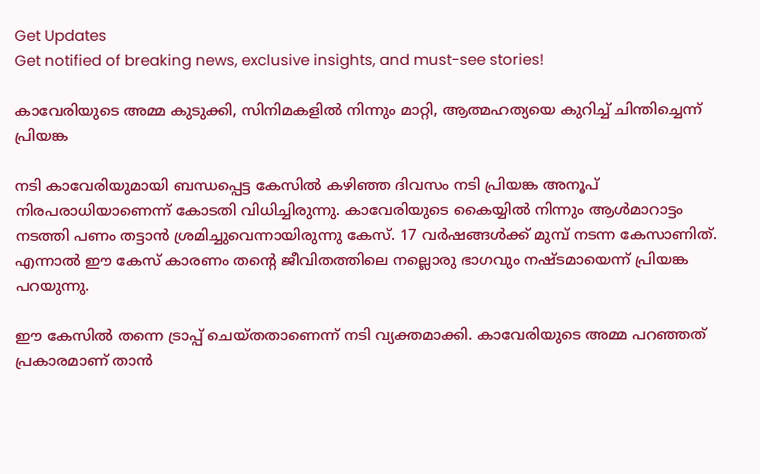Get Updates
Get notified of breaking news, exclusive insights, and must-see stories!

കാവേരിയുടെ അമ്മ കുടുക്കി, സിനിമകളില്‍ നിന്നും മാറ്റി, ആത്മഹത്യയെ കുറിച്ച് ചിന്തിച്ചെന്ന് പ്രിയങ്ക

നടി കാവേരിയുമായി ബന്ധപ്പെട്ട കേസില്‍ കഴിഞ്ഞ ദിവസം നടി പ്രിയങ്ക അനൂപ് നിരപരാധിയാണെന്ന് കോടതി വിധിച്ചിരുന്നു. കാവേരിയുടെ കൈയ്യില്‍ നിന്നും ആള്‍മാറാട്ടം നടത്തി പണം തട്ടാന്‍ ശ്രമിച്ചുവെന്നായിരുന്നു കേസ്. 17 വര്‍ഷങ്ങള്‍ക്ക് മുമ്പ് നടന്ന കേസാണിത്. എന്നാല്‍ ഈ കേസ് കാരണം തന്റെ ജീവിതത്തിലെ നല്ലൊരു ഭാഗവും നഷ്ടമായെന്ന് പ്രിയങ്ക പറയുന്നു.

ഈ കേസില്‍ തന്നെ ട്രാപ്പ് ചെയ്തതാണെന്ന് നടി വ്യക്തമാക്കി. കാവേരിയുടെ അമ്മ പറഞ്ഞത് പ്രകാരമാണ് താന്‍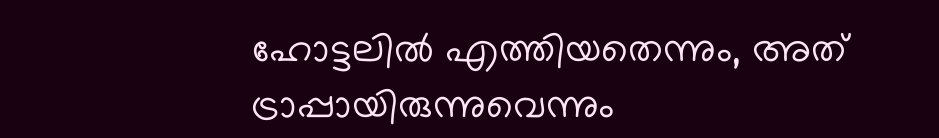ഹോട്ടലില്‍ എത്തിയതെന്നും, അത് ട്രാപ്പായിരുന്നുവെന്നും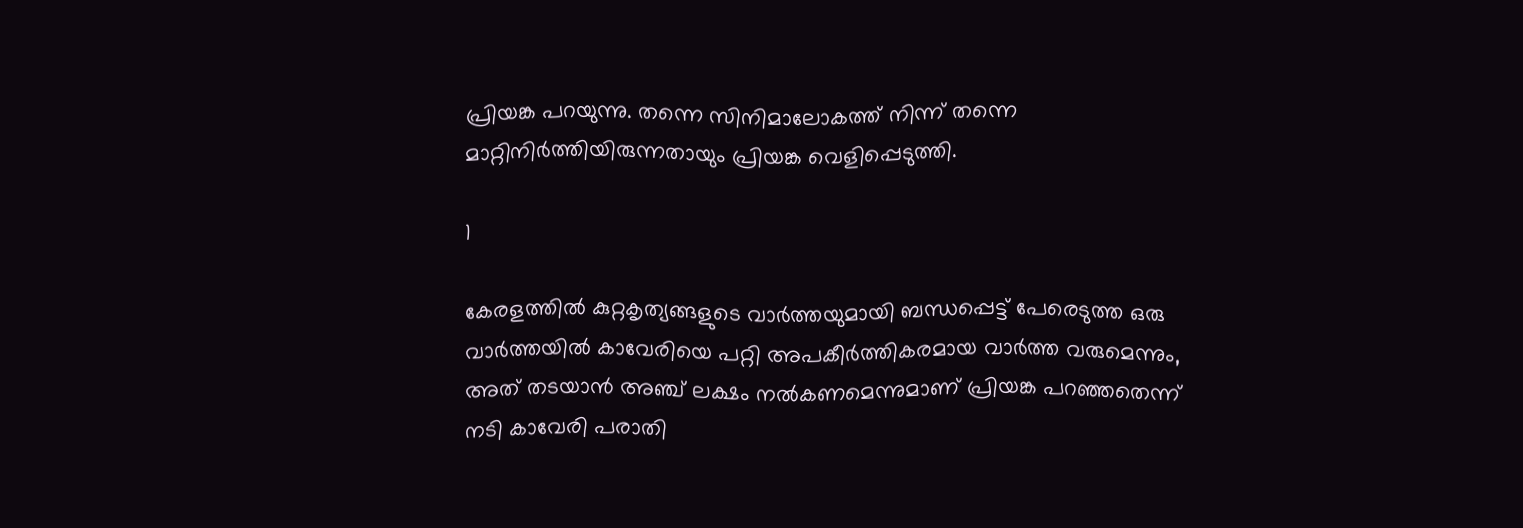പ്രിയങ്ക പറയുന്നു. തന്നെ സിനിമാലോകത്ത് നിന്ന് തന്നെ മാറ്റിനിര്‍ത്തിയിരുന്നതായും പ്രിയങ്ക വെളിപ്പെടുത്തി.

1

കേരളത്തില്‍ കുറ്റകൃത്യങ്ങളുടെ വാര്‍ത്തയുമായി ബന്ധപ്പെട്ട് പേരെടുത്ത ഒരു വാര്‍ത്തയില്‍ കാവേരിയെ പറ്റി അപകീര്‍ത്തികരമായ വാര്‍ത്ത വരുമെന്നും, അത് തടയാന്‍ അഞ്ച് ലക്ഷം നല്‍കണമെന്നുമാണ് പ്രിയങ്ക പറഞ്ഞതെന്ന് നടി കാവേരി പരാതി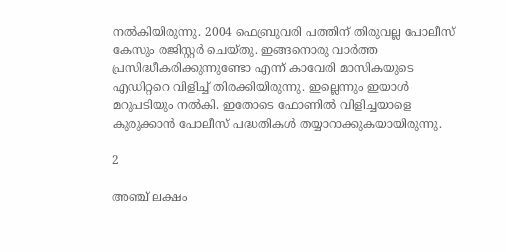നല്‍കിയിരുന്നു. 2004 ഫെബ്രുവരി പത്തിന് തിരുവല്ല പോലീസ് കേസും രജിസ്റ്റര്‍ ചെയ്തു. ഇങ്ങനൊരു വാര്‍ത്ത പ്രസിദ്ധീകരിക്കുന്നുണ്ടോ എന്ന് കാവേരി മാസികയുടെ എഡിറ്ററെ വിളിച്ച് തിരക്കിയിരുന്നു. ഇല്ലെന്നും ഇയാള്‍ മറുപടിയും നല്‍കി. ഇതോടെ ഫോണില്‍ വിളിച്ചയാളെ കുരുക്കാന്‍ പോലീസ് പദ്ധതികള്‍ തയ്യാറാക്കുകയായിരുന്നു.

2

അഞ്ച് ലക്ഷം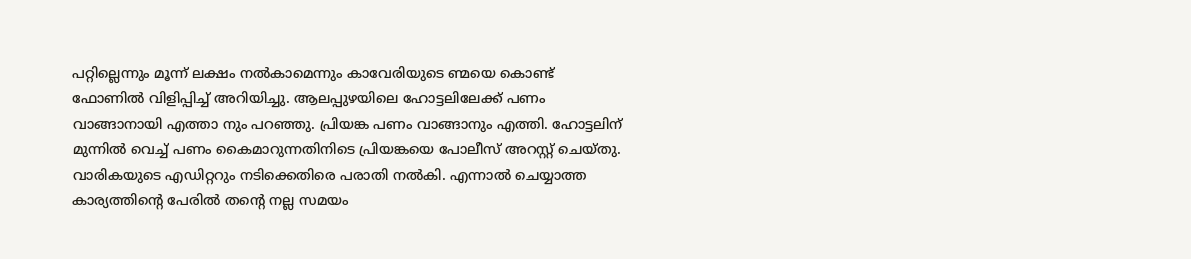പറ്റില്ലെന്നും മൂന്ന് ലക്ഷം നല്‍കാമെന്നും കാവേരിയുടെ ണ്മയെ കൊണ്ട് ഫോണില്‍ വിളിപ്പിച്ച് അറിയിച്ചു. ആലപ്പുഴയിലെ ഹോട്ടലിലേക്ക് പണം വാങ്ങാനായി എത്താ നും പറഞ്ഞു. പ്രിയങ്ക പണം വാങ്ങാനും എത്തി. ഹോട്ടലിന് മുന്നില്‍ വെച്ച് പണം കൈമാറുന്നതിനിടെ പ്രിയങ്കയെ പോലീസ് അറസ്റ്റ് ചെയ്തു. വാരികയുടെ എഡിറ്ററും നടിക്കെതിരെ പരാതി നല്‍കി. എന്നാല്‍ ചെയ്യാത്ത കാര്യത്തിന്റെ പേരില്‍ തന്റെ നല്ല സമയം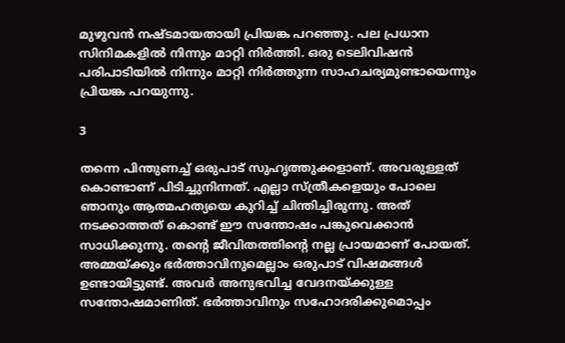മുഴുവന്‍ നഷ്ടമായതായി പ്രിയങ്ക പറഞ്ഞു. പല പ്രധാന സിനിമകളില്‍ നിന്നും മാറ്റി നിര്‍ത്തി. ഒരു ടെലിവിഷന്‍ പരിപാടിയില്‍ നിന്നും മാറ്റി നിര്‍ത്തുന്ന സാഹചര്യമുണ്ടായെന്നും പ്രിയങ്ക പറയുന്നു.

3

തന്നെ പിന്തുണച്ച് ഒരുപാട് സുഹൃത്തുക്കളാണ്. അവരുള്ളത് കൊണ്ടാണ് പിടിച്ചുനിന്നത്. എല്ലാ സ്ത്രീകളെയും പോലെ ഞാനും ആത്മഹത്യയെ കുറിച്ച് ചിന്തിച്ചിരുന്നു. അത് നടക്കാത്തത് കൊണ്ട് ഈ സന്തോഷം പങ്കുവെക്കാന്‍ സാധിക്കുന്നു. തന്റെ ജീവിതത്തിന്റെ നല്ല പ്രായമാണ് പോയത്. അമ്മയ്ക്കും ഭര്‍ത്താവിനുമെല്ലാം ഒരുപാട് വിഷമങ്ങള്‍ ഉണ്ടായിട്ടുണ്ട്. അവര്‍ അനുഭവിച്ച വേദനയ്ക്കുള്ള സന്തോഷമാണിത്. ഭര്‍ത്താവിനും സഹോദരിക്കുമൊപ്പം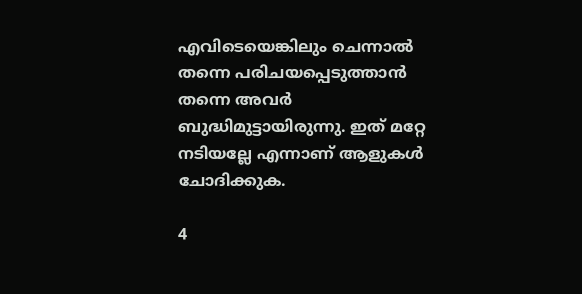എവിടെയെങ്കിലും ചെന്നാല്‍ തന്നെ പരിചയപ്പെടുത്താന്‍ തന്നെ അവര്‍ ബുദ്ധിമുട്ടായിരുന്നു. ഇത് മറ്റേ നടിയല്ലേ എന്നാണ് ആളുകള്‍ ചോദിക്കുക.

4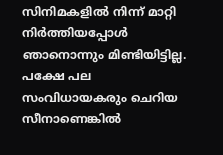സിനിമകളില്‍ നിന്ന് മാറ്റി നിര്‍ത്തിയപ്പോള്‍ ഞാനൊന്നും മിണ്ടിയിട്ടില്ല. പക്ഷേ പല സംവിധായകരും ചെറിയ സീനാണെങ്കില്‍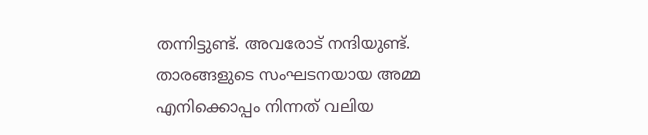തന്നിട്ടുണ്ട്. അവരോട് നന്ദിയുണ്ട്. താരങ്ങളുടെ സംഘടനയായ അമ്മ എനിക്കൊപ്പം നിന്നത് വലിയ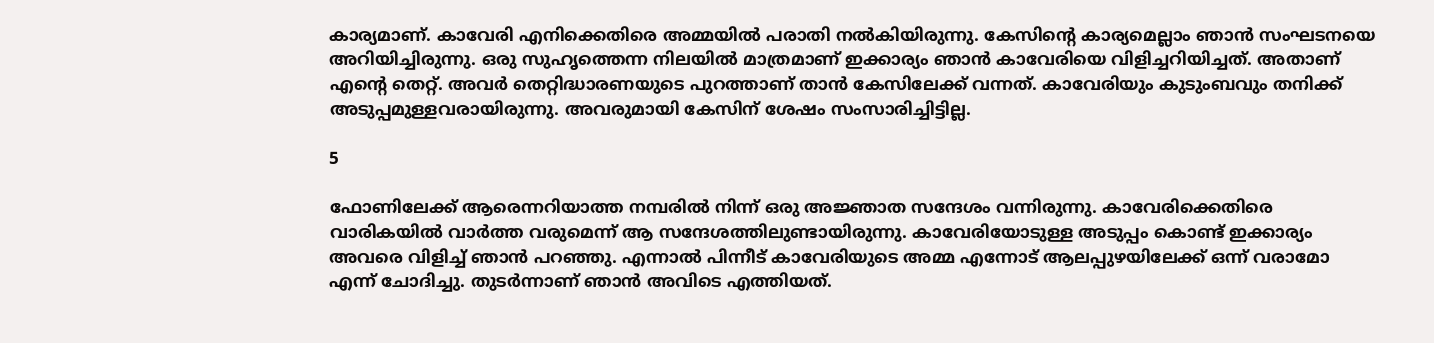കാര്യമാണ്. കാവേരി എനിക്കെതിരെ അമ്മയില്‍ പരാതി നല്‍കിയിരുന്നു. കേസിന്റെ കാര്യമെല്ലാം ഞാന്‍ സംഘടനയെ അറിയിച്ചിരുന്നു. ഒരു സുഹൃത്തെന്ന നിലയില്‍ മാത്രമാണ് ഇക്കാര്യം ഞാന്‍ കാവേരിയെ വിളിച്ചറിയിച്ചത്. അതാണ് എന്റെ തെറ്റ്. അവര്‍ തെറ്റിദ്ധാരണയുടെ പുറത്താണ് താന്‍ കേസിലേക്ക് വന്നത്. കാവേരിയും കുടുംബവും തനിക്ക് അടുപ്പമുള്ളവരായിരുന്നു. അവരുമായി കേസിന് ശേഷം സംസാരിച്ചിട്ടില്ല.

5

ഫോണിലേക്ക് ആരെന്നറിയാത്ത നമ്പരില്‍ നിന്ന് ഒരു അജ്ഞാത സന്ദേശം വന്നിരുന്നു. കാവേരിക്കെതിരെ വാരികയില്‍ വാര്‍ത്ത വരുമെന്ന് ആ സന്ദേശത്തിലുണ്ടായിരുന്നു. കാവേരിയോടുള്ള അടുപ്പം കൊണ്ട് ഇക്കാര്യം അവരെ വിളിച്ച് ഞാന്‍ പറഞ്ഞു. എന്നാല്‍ പിന്നീട് കാവേരിയുടെ അമ്മ എന്നോട് ആലപ്പുഴയിലേക്ക് ഒന്ന് വരാമോ എന്ന് ചോദിച്ചു. തുടര്‍ന്നാണ് ഞാന്‍ അവിടെ എത്തിയത്.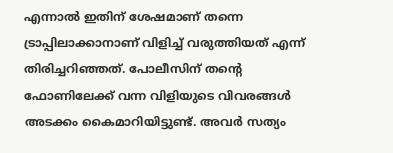എന്നാല്‍ ഇതിന് ശേഷമാണ് തന്നെ ട്രാപ്പിലാക്കാനാണ് വിളിച്ച് വരുത്തിയത് എന്ന് തിരിച്ചറിഞ്ഞത്. പോലീസിന് തന്റെ ഫോണിലേക്ക് വന്ന വിളിയുടെ വിവരങ്ങള്‍ അടക്കം കൈമാറിയിട്ടുണ്ട്. അവര്‍ സത്യം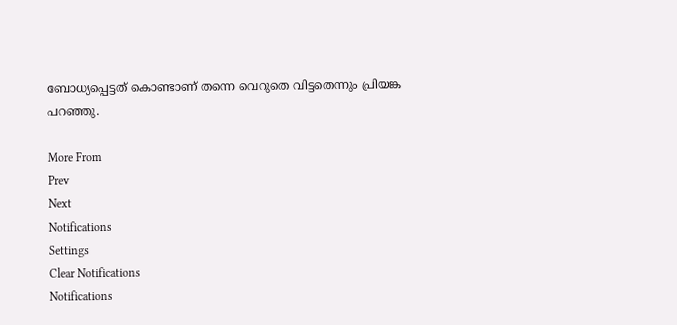ബോധ്യപ്പെട്ടത് കൊണ്ടാണ് തന്നെ വെറുതെ വിട്ടതെന്നും പ്രിയങ്ക പറഞ്ഞു.

More From
Prev
Next
Notifications
Settings
Clear Notifications
Notifications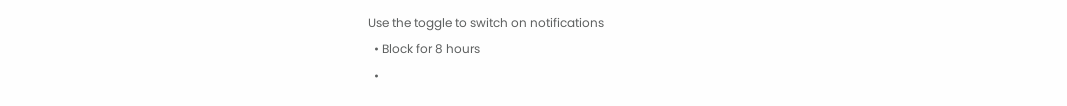Use the toggle to switch on notifications
  • Block for 8 hours
  •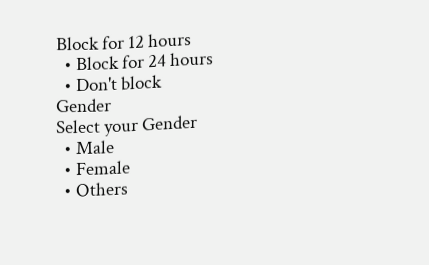Block for 12 hours
  • Block for 24 hours
  • Don't block
Gender
Select your Gender
  • Male
  • Female
  • Others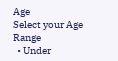Age
Select your Age Range
  • Under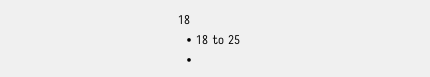18
  • 18 to 25
  •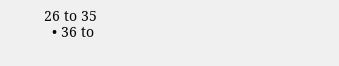26 to 35
  • 36 to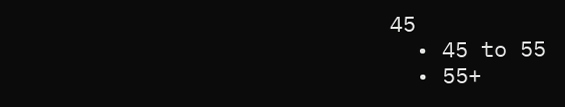45
  • 45 to 55
  • 55+